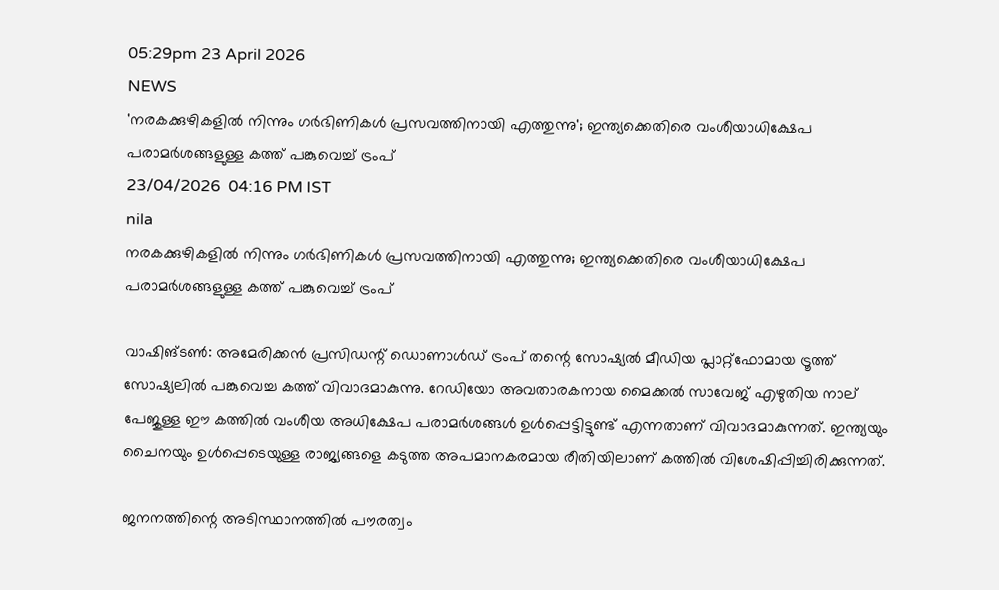05:29pm 23 April 2026
NEWS
'നരകക്കുഴികളിൽ നിന്നും ഗർഭിണികൾ പ്രസവത്തിനായി എത്തുന്നു'; ഇന്ത്യക്കെതിരെ വംശീയാധിക്ഷേപ പരാമർശങ്ങളുള്ള കത്ത് പങ്കുവെച്ച് ട്രംപ്
23/04/2026  04:16 PM IST
nila
നരകക്കുഴികളിൽ നിന്നും ഗർഭിണികൾ പ്രസവത്തിനായി എത്തുന്നു; ഇന്ത്യക്കെതിരെ വംശീയാധിക്ഷേപ പരാമർശങ്ങളുള്ള കത്ത് പങ്കുവെച്ച് ട്രംപ്

വാഷിങ്ടൺ: അമേരിക്കൻ പ്രസിഡന്റ് ഡൊണാൾഡ് ട്രംപ് തന്റെ സോഷ്യൽ മീഡിയ പ്ലാറ്റ്‌ഫോമായ ട്രൂത്ത് സോഷ്യലിൽ പങ്കുവെച്ച കത്ത് വിവാദമാകുന്നു. റേഡിയോ അവതാരകനായ മൈക്കൽ സാവേജ് എഴുതിയ നാല് പേജുള്ള ഈ കത്തിൽ വംശീയ അധിക്ഷേപ പരാമർശങ്ങൾ ഉൾപ്പെട്ടിട്ടുണ്ട് എന്നതാണ് വിവാദമാകുന്നത്. ഇന്ത്യയും ചൈനയും ഉൾപ്പെടെയുള്ള രാജ്യങ്ങളെ കടുത്ത അപമാനകരമായ രീതിയിലാണ് കത്തിൽ വിശേഷിപ്പിച്ചിരിക്കുന്നത്.

ജനനത്തിന്റെ അടിസ്ഥാനത്തിൽ പൗരത്വം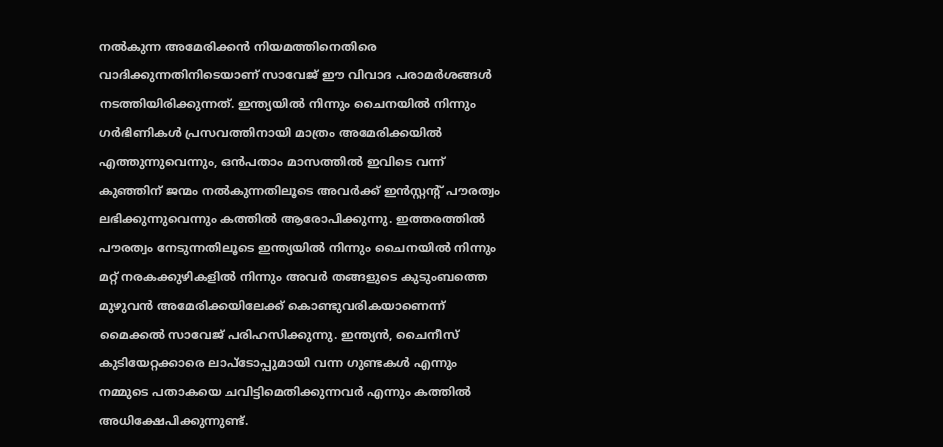നൽകുന്ന അമേരിക്കൻ നിയമത്തിനെതിരെ വാദിക്കുന്നതിനിടെയാണ് സാവേജ് ഈ വിവാദ പരാമർശങ്ങൾ നടത്തിയിരിക്കുന്നത്. ഇന്ത്യയിൽ നിന്നും ചൈനയിൽ നിന്നും ഗർഭിണികൾ പ്രസവത്തിനായി മാത്രം അമേരിക്കയിൽ എത്തുന്നുവെന്നും, ഒൻപതാം മാസത്തിൽ ഇവിടെ വന്ന് കുഞ്ഞിന് ജന്മം നൽകുന്നതിലൂടെ അവർക്ക് ഇൻസ്റ്റന്റ് പൗരത്വം ലഭിക്കുന്നുവെന്നും കത്തിൽ ആരോപിക്കുന്നു. ഇത്തരത്തിൽ പൗരത്വം നേടുന്നതിലൂടെ ഇന്ത്യയിൽ നിന്നും ചൈനയിൽ നിന്നും മറ്റ് നരകക്കുഴികളിൽ നിന്നും അവർ തങ്ങളുടെ കുടുംബത്തെ മുഴുവൻ അമേരിക്കയിലേക്ക് കൊണ്ടുവരികയാണെന്ന് മൈക്കൽ സാവേജ് പരിഹസിക്കുന്നു. ഇന്ത്യൻ, ചൈനീസ് കുടിയേറ്റക്കാരെ ലാപ്ടോപ്പുമായി വന്ന ഗുണ്ടകൾ എന്നും നമ്മുടെ പതാകയെ ചവിട്ടിമെതിക്കുന്നവർ എന്നും കത്തിൽ അധിക്ഷേപിക്കുന്നുണ്ട്.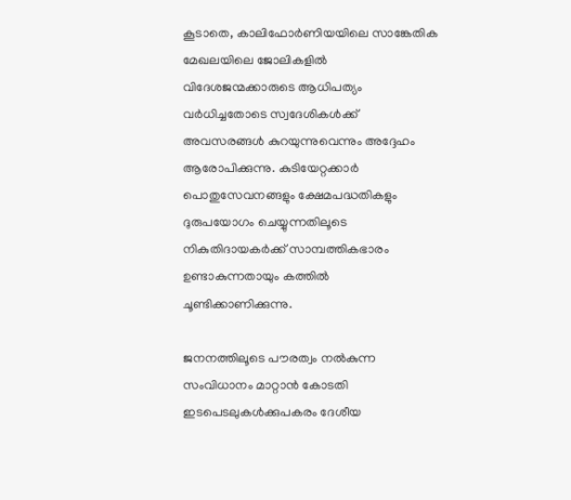കൂടാതെ, കാലിഫോർണിയയിലെ സാങ്കേതിക മേഖലയിലെ ജോലികളിൽ വിദേശജന്മക്കാരുടെ ആധിപത്യം വർധിച്ചതോടെ സ്വദേശികൾക്ക് അവസരങ്ങൾ കുറയുന്നുവെന്നും അദ്ദേഹം ആരോപിക്കുന്നു. കുടിയേറ്റക്കാർ പൊതുസേവനങ്ങളും ക്ഷേമപദ്ധതികളും ദുരുപയോഗം ചെയ്യുന്നതിലൂടെ നികുതിദായകർക്ക് സാമ്പത്തികഭാരം ഉണ്ടാകുന്നതായും കത്തിൽ ചൂണ്ടിക്കാണിക്കുന്നു.

ജനനത്തിലൂടെ പൗരത്വം നൽകുന്ന സംവിധാനം മാറ്റാൻ കോടതി ഇടപെടലുകൾക്കുപകരം ദേശീയ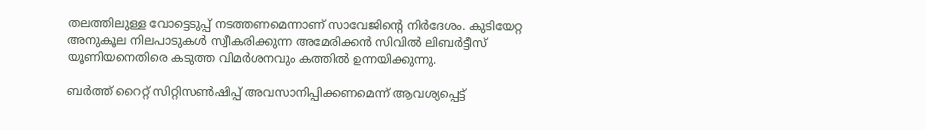തലത്തിലുള്ള വോട്ടെടുപ്പ് നടത്തണമെന്നാണ് സാവേജിന്റെ നിർദേശം. കുടിയേറ്റ അനുകൂല നിലപാടുകൾ സ്വീകരിക്കുന്ന അമേരിക്കൻ സിവിൽ ലിബർട്ടീസ് യൂണിയനെതിരെ കടുത്ത വിമർശനവും കത്തിൽ ഉന്നയിക്കുന്നു.

ബർത്ത് റൈറ്റ് സിറ്റിസൺഷിപ്പ് അവസാനിപ്പിക്കണമെന്ന് ആവശ്യപ്പെട്ട്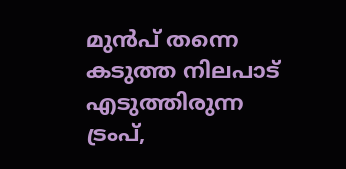മുൻപ് തന്നെ കടുത്ത നിലപാട് എടുത്തിരുന്ന ട്രംപ്,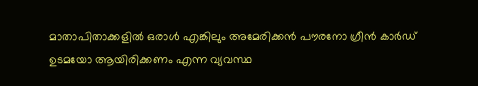മാതാപിതാക്കളിൽ ഒരാൾ എങ്കിലും അമേരിക്കൻ പൗരനോ ഗ്രീൻ കാർഡ് ഉടമയോ ആയിരിക്കണം എന്ന വ്യവസ്ഥ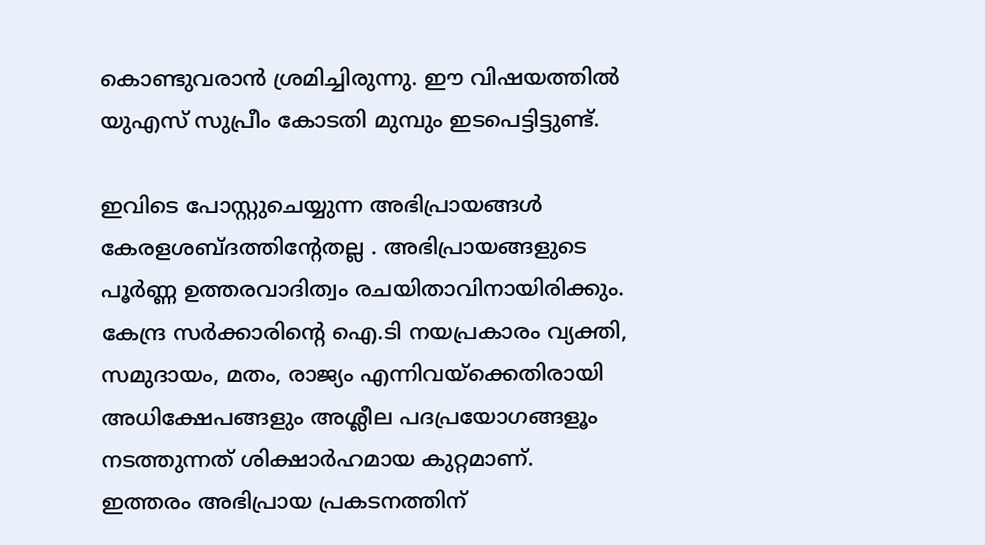കൊണ്ടുവരാൻ ശ്രമിച്ചിരുന്നു. ഈ വിഷയത്തിൽ യുഎസ് സുപ്രീം കോടതി മുമ്പും ഇടപെട്ടിട്ടുണ്ട്.

ഇവിടെ പോസ്റ്റുചെയ്യുന്ന അഭിപ്രായങ്ങള്‍ കേരളശബ്‌ദത്തിന്റേതല്ല . അഭിപ്രായങ്ങളുടെ പൂര്‍ണ്ണ ഉത്തരവാദിത്വം രചയിതാവിനായിരിക്കും. കേന്ദ്ര സർക്കാരിന്റെ ഐ.ടി നയപ്രകാരം വ്യക്തി, സമുദായം, മതം, രാജ്യം എന്നിവയ്ക്കെതിരായി അധിക്ഷേപങ്ങളും അശ്ലീല പദപ്രയോഗങ്ങളൂം നടത്തുന്നത് ശിക്ഷാര്‍ഹമായ കുറ്റമാണ്. ഇത്തരം അഭിപ്രായ പ്രകടനത്തിന്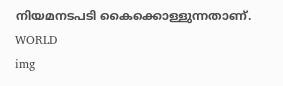നിയമനടപടി കൈക്കൊള്ളുന്നതാണ്.
WORLD
img